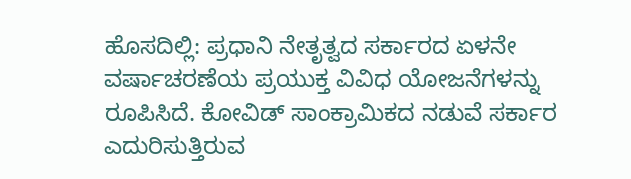ಹೊಸದಿಲ್ಲಿ: ಪ್ರಧಾನಿ ನೇತೃತ್ವದ ಸರ್ಕಾರದ ಏಳನೇ ವರ್ಷಾಚರಣೆಯ ಪ್ರಯುಕ್ತ ವಿವಿಧ ಯೋಜನೆಗಳನ್ನು ರೂಪಿಸಿದೆ. ಕೋವಿಡ್ ಸಾಂಕ್ರಾಮಿಕದ ನಡುವೆ ಸರ್ಕಾರ ಎದುರಿಸುತ್ತಿರುವ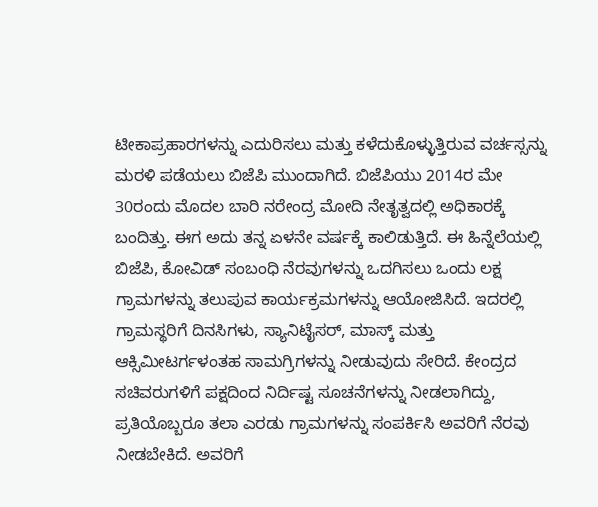ಟೀಕಾಪ್ರಹಾರಗಳನ್ನು ಎದುರಿಸಲು ಮತ್ತು ಕಳೆದುಕೊಳ್ಳುತ್ತಿರುವ ವರ್ಚಸ್ಸನ್ನು ಮರಳಿ ಪಡೆಯಲು ಬಿಜೆಪಿ ಮುಂದಾಗಿದೆ. ಬಿಜೆಪಿಯು 2014ರ ಮೇ 30ರಂದು ಮೊದಲ ಬಾರಿ ನರೇಂದ್ರ ಮೋದಿ ನೇತೃತ್ವದಲ್ಲಿ ಅಧಿಕಾರಕ್ಕೆ ಬಂದಿತ್ತು. ಈಗ ಅದು ತನ್ನ ಏಳನೇ ವರ್ಷಕ್ಕೆ ಕಾಲಿಡುತ್ತಿದೆ. ಈ ಹಿನ್ನೆಲೆಯಲ್ಲಿ ಬಿಜೆಪಿ, ಕೋವಿಡ್ ಸಂಬಂಧಿ ನೆರವುಗಳನ್ನು ಒದಗಿಸಲು ಒಂದು ಲಕ್ಷ ಗ್ರಾಮಗಳನ್ನು ತಲುಪುವ ಕಾರ್ಯಕ್ರಮಗಳನ್ನು ಆಯೋಜಿಸಿದೆ. ಇದರಲ್ಲಿ ಗ್ರಾಮಸ್ಥರಿಗೆ ದಿನಸಿಗಳು, ಸ್ಯಾನಿಟೈಸರ್, ಮಾಸ್ಕ್ ಮತ್ತು ಆಕ್ಸಿಮೀಟರ್ಗಳಂತಹ ಸಾಮಗ್ರಿಗಳನ್ನು ನೀಡುವುದು ಸೇರಿದೆ. ಕೇಂದ್ರದ ಸಚಿವರುಗಳಿಗೆ ಪಕ್ಷದಿಂದ ನಿರ್ದಿಷ್ಟ ಸೂಚನೆಗಳನ್ನು ನೀಡಲಾಗಿದ್ದು, ಪ್ರತಿಯೊಬ್ಬರೂ ತಲಾ ಎರಡು ಗ್ರಾಮಗಳನ್ನು ಸಂಪರ್ಕಿಸಿ ಅವರಿಗೆ ನೆರವು ನೀಡಬೇಕಿದೆ. ಅವರಿಗೆ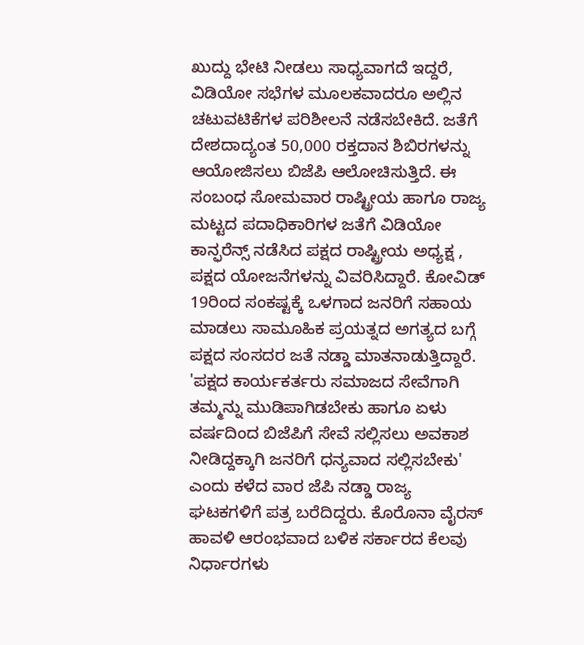ಖುದ್ದು ಭೇಟಿ ನೀಡಲು ಸಾಧ್ಯವಾಗದೆ ಇದ್ದರೆ, ವಿಡಿಯೋ ಸಭೆಗಳ ಮೂಲಕವಾದರೂ ಅಲ್ಲಿನ ಚಟುವಟಿಕೆಗಳ ಪರಿಶೀಲನೆ ನಡೆಸಬೇಕಿದೆ. ಜತೆಗೆ ದೇಶದಾದ್ಯಂತ 50,000 ರಕ್ತದಾನ ಶಿಬಿರಗಳನ್ನು ಆಯೋಜಿಸಲು ಬಿಜೆಪಿ ಆಲೋಚಿಸುತ್ತಿದೆ. ಈ ಸಂಬಂಧ ಸೋಮವಾರ ರಾಷ್ಟ್ರೀಯ ಹಾಗೂ ರಾಜ್ಯ ಮಟ್ಟದ ಪದಾಧಿಕಾರಿಗಳ ಜತೆಗೆ ವಿಡಿಯೋ ಕಾನ್ಫರೆನ್ಸ್ ನಡೆಸಿದ ಪಕ್ಷದ ರಾಷ್ಟ್ರೀಯ ಅಧ್ಯಕ್ಷ , ಪಕ್ಷದ ಯೋಜನೆಗಳನ್ನು ವಿವರಿಸಿದ್ದಾರೆ. ಕೋವಿಡ್ 19ರಿಂದ ಸಂಕಷ್ಟಕ್ಕೆ ಒಳಗಾದ ಜನರಿಗೆ ಸಹಾಯ ಮಾಡಲು ಸಾಮೂಹಿಕ ಪ್ರಯತ್ನದ ಅಗತ್ಯದ ಬಗ್ಗೆ ಪಕ್ಷದ ಸಂಸದರ ಜತೆ ನಡ್ಡಾ ಮಾತನಾಡುತ್ತಿದ್ದಾರೆ. 'ಪಕ್ಷದ ಕಾರ್ಯಕರ್ತರು ಸಮಾಜದ ಸೇವೆಗಾಗಿ ತಮ್ಮನ್ನು ಮುಡಿಪಾಗಿಡಬೇಕು ಹಾಗೂ ಏಳು ವರ್ಷದಿಂದ ಬಿಜೆಪಿಗೆ ಸೇವೆ ಸಲ್ಲಿಸಲು ಅವಕಾಶ ನೀಡಿದ್ದಕ್ಕಾಗಿ ಜನರಿಗೆ ಧನ್ಯವಾದ ಸಲ್ಲಿಸಬೇಕು' ಎಂದು ಕಳೆದ ವಾರ ಜೆಪಿ ನಡ್ಡಾ ರಾಜ್ಯ ಘಟಕಗಳಿಗೆ ಪತ್ರ ಬರೆದಿದ್ದರು. ಕೊರೊನಾ ವೈರಸ್ ಹಾವಳಿ ಆರಂಭವಾದ ಬಳಿಕ ಸರ್ಕಾರದ ಕೆಲವು ನಿರ್ಧಾರಗಳು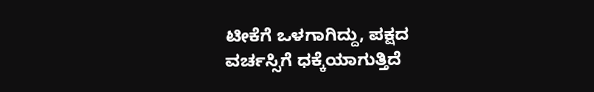ಟೀಕೆಗೆ ಒಳಗಾಗಿದ್ದು, ಪಕ್ಷದ ವರ್ಚಸ್ಸಿಗೆ ಧಕ್ಕೆಯಾಗುತ್ತಿದೆ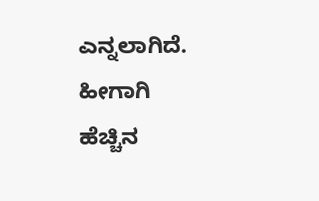ಎನ್ನಲಾಗಿದೆ. ಹೀಗಾಗಿ ಹೆಚ್ಚಿನ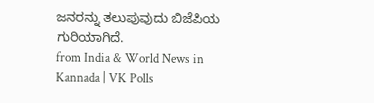ಜನರನ್ನು ತಲುಪುವುದು ಬಿಜೆಪಿಯ ಗುರಿಯಾಗಿದೆ.
from India & World News in Kannada | VK Polls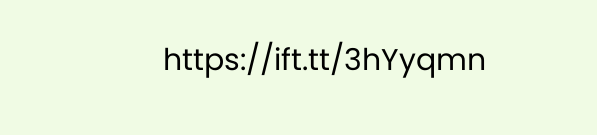https://ift.tt/3hYyqmn